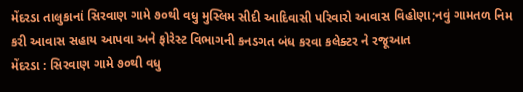મેંદરડા તાલુકાનાં સિરવાણ ગામે ૭૦થી વધુ મુસ્લિમ સીદી આદિવાસી પરિવારો આવાસ વિહોણા;નવું ગામતળ નિમ કરી આવાસ સહાય આપવા અને ફોરેસ્ટ વિભાગની કનડગત બંધ કરવા કલેક્ટર ને રજૂઆત
મેંદરડા : સિરવાણ ગામે ૭૦થી વધુ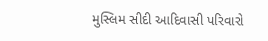મુસ્લિમ સીદી આદિવાસી પરિવારો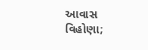આવાસ વિહોણા;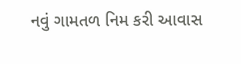નવું ગામતળ નિમ કરી આવાસ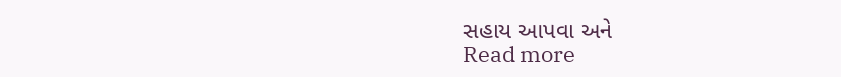સહાય આપવા અને
Read more